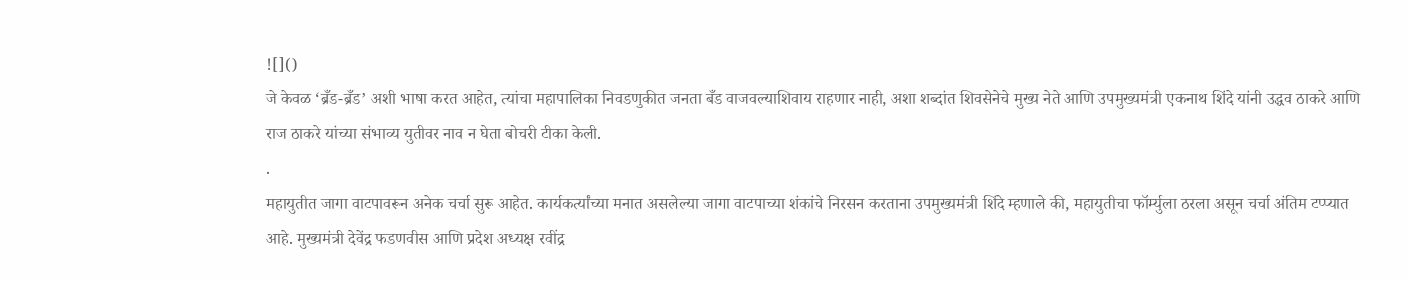![]()
जे केवळ ‘ब्रँड-ब्रँड’ अशी भाषा करत आहेत, त्यांचा महापालिका निवडणुकीत जनता बँड वाजवल्याशिवाय राहणार नाही, अशा शब्दांत शिवसेनेचे मुख्य नेते आणि उपमुख्यमंत्री एकनाथ शिंदे यांनी उद्धव ठाकरे आणि राज ठाकरे यांच्या संभाव्य युतीवर नाव न घेता बोचरी टीका केली.
.
महायुतीत जागा वाटपावरून अनेक चर्चा सुरू आहेत. कार्यकर्त्यांच्या मनात असलेल्या जागा वाटपाच्या शंकांचे निरसन करताना उपमुख्यमंत्री शिंदे म्हणाले की, महायुतीचा फॉर्म्युला ठरला असून चर्चा अंतिम टप्प्यात आहे. मुख्यमंत्री देवेंद्र फडणवीस आणि प्रदेश अध्यक्ष रवींद्र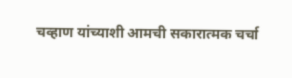चव्हाण यांच्याशी आमची सकारात्मक चर्चा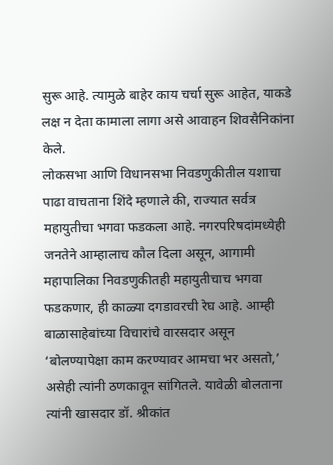सुरू आहे. त्यामुळे बाहेर काय चर्चा सुरू आहेत, याकडे लक्ष न देता कामाला लागा असे आवाहन शिवसैनिकांना केले.
लोकसभा आणि विधानसभा निवडणुकीतील यशाचा पाढा वाचताना शिंदे म्हणाले की, राज्यात सर्वत्र महायुतीचा भगवा फडकला आहे. नगरपरिषदांमध्येही जनतेने आम्हालाच कौल दिला असून, आगामी महापालिका निवडणुकीतही महायुतीचाच भगवा फडकणार, ही काळ्या दगडावरची रेघ आहे. आम्ही बाळासाहेबांच्या विचारांचे वारसदार असून ‘बोलण्यापेक्षा काम करण्यावर आमचा भर असतो,’ असेही त्यांनी ठणकावून सांगितले. यावेळी बोलताना त्यांनी खासदार डॉ. श्रीकांत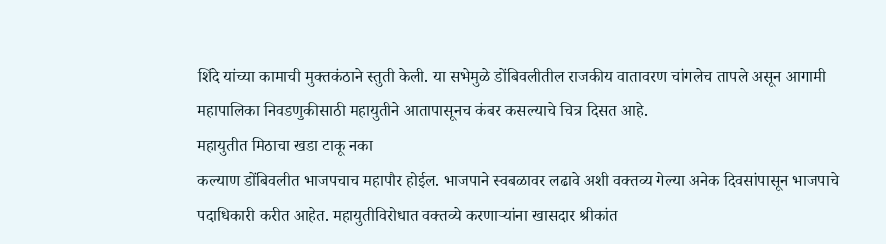शिंदे यांच्या कामाची मुक्तकंठाने स्तुती केली. या सभेमुळे डोंबिवलीतील राजकीय वातावरण चांगलेच तापले असून आगामी महापालिका निवडणुकीसाठी महायुतीने आतापासूनच कंबर कसल्याचे चित्र दिसत आहे.
महायुतीत मिठाचा खडा टाकू नका
कल्याण डोंबिवलीत भाजपचाच महापौर होईल. भाजपाने स्वबळावर लढावे अशी वक्तव्य गेल्या अनेक दिवसांपासून भाजपाचे पदाधिकारी करीत आहेत. महायुतीविरोधात वक्तव्ये करणाऱ्यांना खासदार श्रीकांत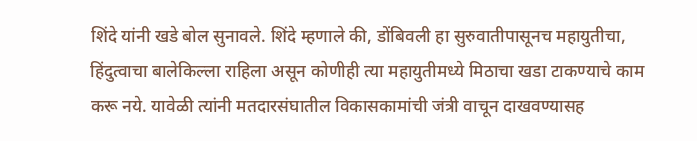शिंदे यांनी खडे बोल सुनावले. शिंदे म्हणाले की, डोंबिवली हा सुरुवातीपासूनच महायुतीचा, हिंदुत्वाचा बालेकिल्ला राहिला असून कोणीही त्या महायुतीमध्ये मिठाचा खडा टाकण्याचे काम करू नये. यावेळी त्यांनी मतदारसंघातील विकासकामांची जंत्री वाचून दाखवण्यासह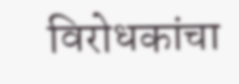विरोधकांचा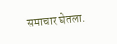समाचार घेतला.